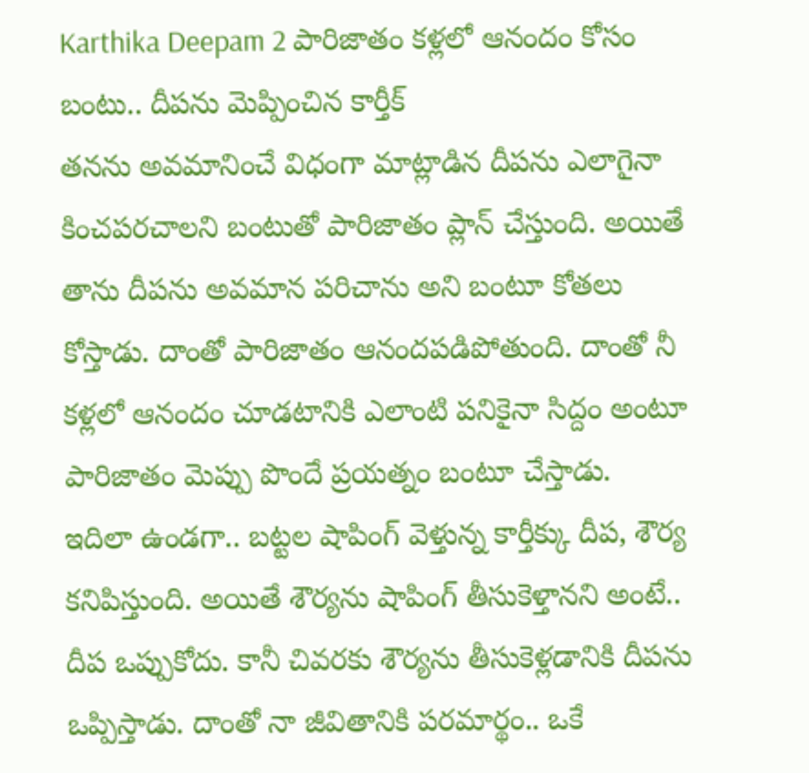Karthika Deepam 2 పారిజాతం కళ్లలో ఆనందం కోసం బంటు.. దీపను మెప్పించిన కార్తీక్
తనను అవమానించే విధంగా మాట్లాడిన దీపను ఎలాగైనా కించపరచాలని బంటుతో పారిజాతం ప్లాన్ చేస్తుంది. అయితే తాను దీపను అవమాన పరిచాను అని బంటూ కోతలు కోస్తాడు. దాంతో పారిజాతం ఆనందపడిపోతుంది. దాంతో నీ కళ్లలో ఆనందం చూడటానికి ఎలాంటి పనికైనా సిద్దం అంటూ పారిజాతం మెప్పు పొందే ప్రయత్నం బంటూ చేస్తాడు.
ఇదిలా ఉండగా.. బట్టల షాపింగ్ వెళ్తున్న కార్తీక్కు దీప, శౌర్య కనిపిస్తుంది. అయితే శౌర్యను షాపింగ్ తీసుకెళ్తానని అంటే.. దీప ఒప్పుకోదు. కానీ చివరకు శౌర్యను తీసుకెళ్లడానికి దీపను ఒప్పిస్తాడు. దాంతో నా జీవితానికి పరమార్థం.. ఒకే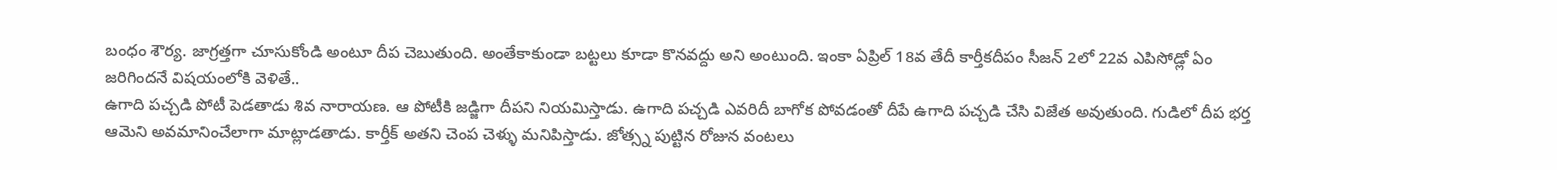బంధం శౌర్య. జాగ్రత్తగా చూసుకోండి అంటూ దీప చెబుతుంది. అంతేకాకుండా బట్టలు కూడా కొనవద్దు అని అంటుంది. ఇంకా ఏప్రిల్ 18వ తేదీ కార్తీకదీపం సీజన్ 2లో 22వ ఎపిసోడ్లో ఏం జరిగిందనే విషయంలోకి వెళితే..
ఉగాది పచ్చడి పోటీ పెడతాడు శివ నారాయణ. ఆ పోటీకి జడ్జిగా దీపని నియమిస్తాడు. ఉగాది పచ్చడి ఎవరిదీ బాగోక పోవడంతో దీపే ఉగాది పచ్చడి చేసి విజేత అవుతుంది. గుడిలో దీప భర్త ఆమెని అవమానించేలాగా మాట్లాడతాడు. కార్తీక్ అతని చెంప చెళ్ళు మనిపిస్తాడు. జోత్స్న పుట్టిన రోజున వంటలు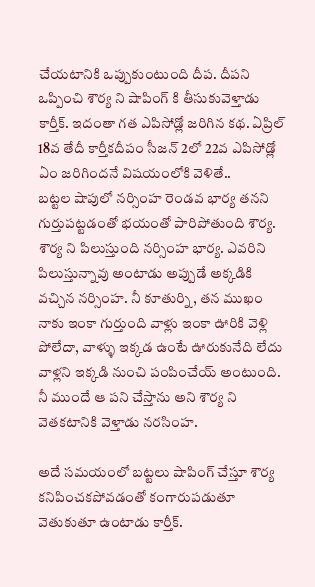చేయటానికి ఒప్పుకుంటుంది దీప. దీపని ఒప్పించి శౌర్య ని షాపింగ్ కి తీసుకువెళ్తాడు కార్తీక్. ఇదంతా గత ఎపిసోడ్లో జరిగిన కథ. ఏప్రిల్ 18వ తేదీ కార్తీకదీపం సీజన్ 2లో 22వ ఎపిసోడ్లో ఏం జరిగిందనే విషయంలోకి వెళితే..
బట్టల షాపులో నర్సింహ రెండవ భార్య తనని గుర్తుపట్టడంతో భయంతో పారిపోతుంది శౌర్య. శౌర్య ని పిలుస్తుంది నర్సింహ భార్య. ఎవరిని పిలుస్తున్నావు అంటాడు అప్పుడే అక్కడికి వచ్చిన నర్సింహ. నీ కూతుర్ని, తన ముఖం నాకు ఇంకా గుర్తుంది వాళ్లు ఇంకా ఊరికి వెళ్లి పోలేదా, వాళ్ళు ఇక్కడ ఉంటే ఊరుకునేది లేదు వాళ్లని ఇక్కడి నుంచి పంపించేయ్ అంటుంది. నీ ముందే ఆ పని చేస్తాను అని శౌర్య ని వెతకటానికి వెళ్తాడు నరసింహ.

అదే సమయంలో బట్టలు షాపింగ్ చేస్తూ శౌర్య కనిపించకపోవడంతో కంగారుపడుతూ వెతుకుతూ ఉంటాడు కార్తీక్.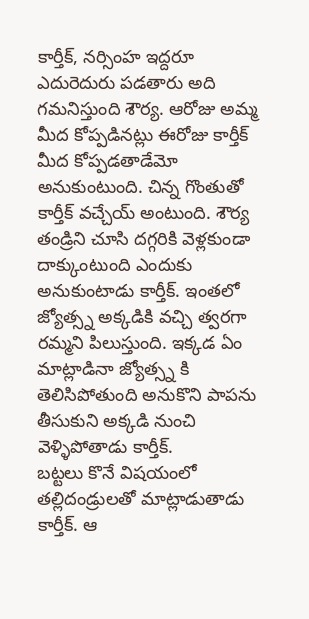కార్తీక్, నర్సింహ ఇద్దరూ ఎదురెదురు పడతారు అది గమనిస్తుంది శౌర్య. ఆరోజు అమ్మ మీద కోప్పడినట్లు ఈరోజు కార్తీక్ మీద కోప్పడతాడేమో అనుకుంటుంది. చిన్న గొంతుతో కార్తీక్ వచ్చేయ్ అంటుంది. శౌర్య తండ్రిని చూసి దగ్గరికి వెళ్లకుండా దాక్కుంటుంది ఎందుకు అనుకుంటాడు కార్తీక్. ఇంతలో జ్యోత్స్న అక్కడికి వచ్చి త్వరగా రమ్మని పిలుస్తుంది. ఇక్కడ ఏం మాట్లాడినా జ్యోత్స్న కి తెలిసిపోతుంది అనుకొని పాపను తీసుకుని అక్కడి నుంచి వెళ్ళిపోతాడు కార్తీక్.
బట్టలు కొనే విషయంలో తల్లిదండ్రులతో మాట్లాడుతాడు కార్తీక్. ఆ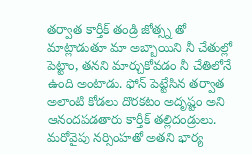తర్వాత కార్తీక్ తండ్రి జోత్స్న తో మాట్లాడుతూ మా అబ్బాయిని నీ చేతుల్లో పెట్టాం, తనని మార్చుకోవడం నీ చేతిలోనే ఉంది అంటాడు. ఫోన్ పెట్టేసిన తర్వాత అలాంటి కోడలు దొరకటం అదృష్టం అని ఆనందపడతారు కార్తీక్ తల్లిదండ్రులు. మరోవైపు నర్సింహతో అతని భార్య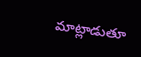మాట్లాడుతూ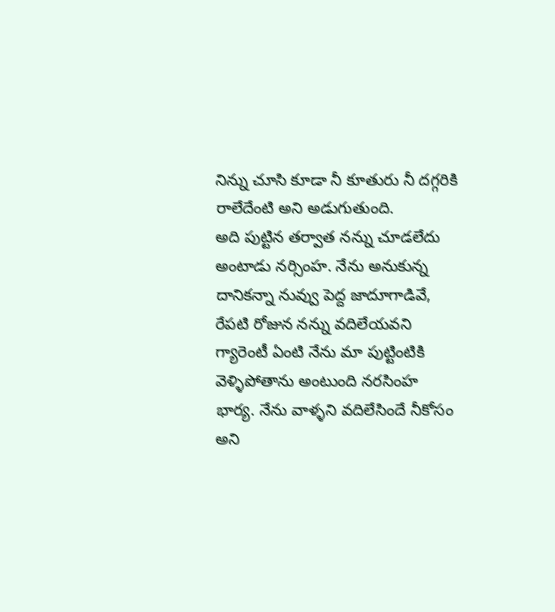నిన్ను చూసి కూడా నీ కూతురు నీ దగ్గరికి రాలేదేంటి అని అడుగుతుంది.
అది పుట్టిన తర్వాత నన్ను చూడలేదు అంటాడు నర్సింహ. నేను అనుకున్న దానికన్నా నువ్వు పెద్ద జాదూగాడివే, రేపటి రోజున నన్ను వదిలేయవని గ్యారెంటీ ఏంటి నేను మా పుట్టింటికి వెళ్ళిపోతాను అంటుంది నరసింహ భార్య. నేను వాళ్ళని వదిలేసిందే నీకోసం అని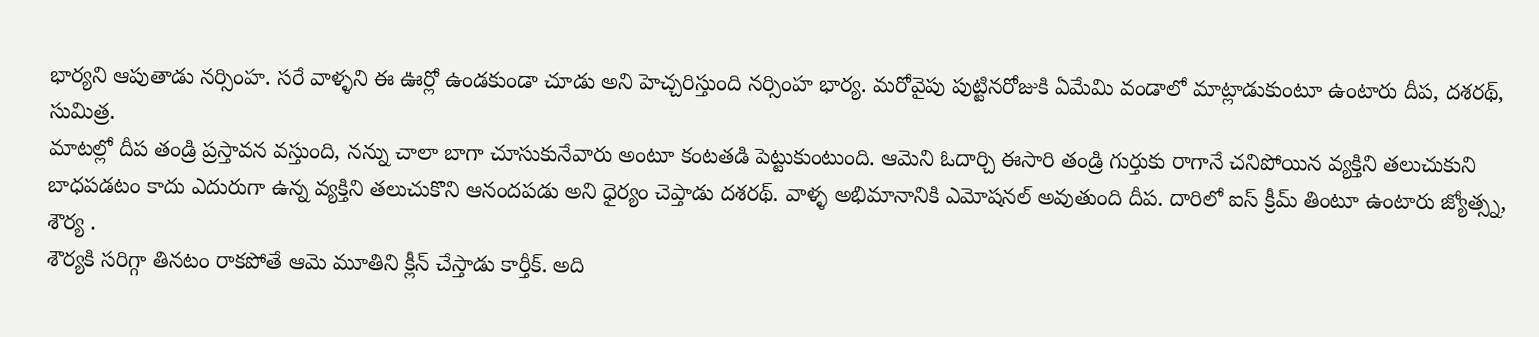భార్యని ఆపుతాడు నర్సింహ. సరే వాళ్ళని ఈ ఊర్లో ఉండకుండా చూడు అని హెచ్చరిస్తుంది నర్సింహ భార్య. మరోవైపు పుట్టినరోజుకి ఏమేమి వండాలో మాట్లాడుకుంటూ ఉంటారు దీప, దశరథ్, సుమిత్ర.
మాటల్లో దీప తండ్రి ప్రస్తావన వస్తుంది, నన్ను చాలా బాగా చూసుకునేవారు అంటూ కంటతడి పెట్టుకుంటుంది. ఆమెని ఓదార్చి ఈసారి తండ్రి గుర్తుకు రాగానే చనిపోయిన వ్యక్తిని తలుచుకుని బాధపడటం కాదు ఎదురుగా ఉన్న వ్యక్తిని తలుచుకొని ఆనందపడు అని ధైర్యం చెప్తాడు దశరథ్. వాళ్ళ అభిమానానికి ఎమోషనల్ అవుతుంది దీప. దారిలో ఐస్ క్రీమ్ తింటూ ఉంటారు జ్యోత్స్న, శౌర్య .
శౌర్యకి సరిగ్గా తినటం రాకపోతే ఆమె మూతిని క్లీన్ చేస్తాడు కార్తీక్. అది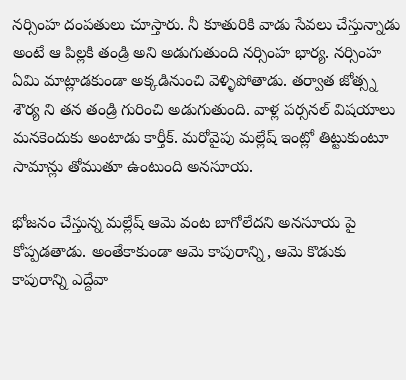నర్సింహ దంపతులు చూస్తారు. నీ కూతురికి వాడు సేవలు చేస్తున్నాడు అంటే ఆ పిల్లకి తండ్రి అని అడుగుతుంది నర్సింహ భార్య. నర్సింహ ఏమి మాట్లాడకుండా అక్కడినుంచి వెళ్ళిపోతాడు. తర్వాత జోత్స్న శౌర్య ని తన తండ్రి గురించి అడుగుతుంది. వాళ్ల పర్సనల్ విషయాలు మనకెందుకు అంటాడు కార్తీక్. మరోవైపు మల్లేష్ ఇంట్లో తిట్టుకుంటూ సామాన్లు తోముతూ ఉంటుంది అనసూయ.

భోజనం చేస్తున్న మల్లేష్ ఆమె వంట బాగోలేదని అనసూయ పై కోప్పడతాడు. అంతేకాకుండా ఆమె కాపురాన్ని, ఆమె కొడుకు కాపురాన్ని ఎద్దేవా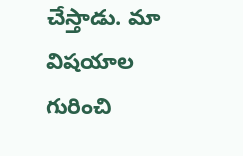చేస్తాడు. మా విషయాల గురించి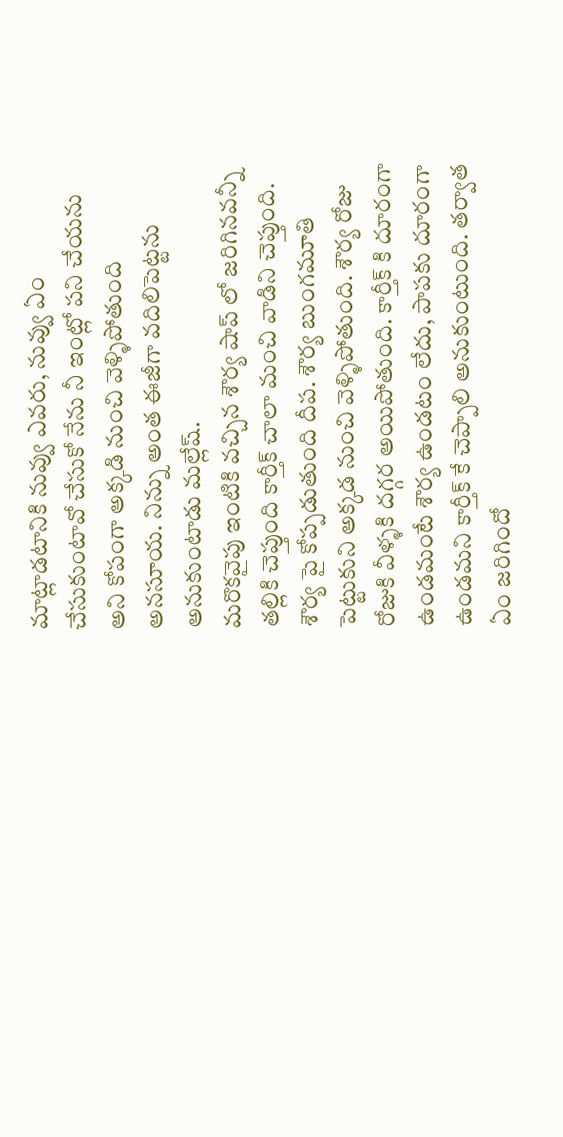మాట్లాడటానికి నువ్వు ఎవరు, నువ్వు ఏం చేసుకుంటావో చేసుకో నేను నీ ఇంట్లో పని చేయను అని కోపంగా అక్కడి నుంచి వెళ్ళిపోతుంది అనసూయ. నిన్ను అంత ఈజీగా వదిలిపెట్టను అనుకుంటాడు మల్లేష్.
మరొకవైపు ఇంటికి వచ్చిన శౌర్య షాప్ లో జరిగినవన్నీ తల్లికి చెప్తుంది కార్తీక్ చాలా మంచి వాడిని చెప్తుంది. శౌర్య పై కోప్పడుతుంది దీప. శౌర్య బుంగమూతి పెట్టుకుని అక్కడ నుంచి వెళ్ళిపోతుంది. శౌర్య రోజు రోజుకి వీళ్ళకి దగ్గర అయిపోతుంది. కార్తీక్ కి దూరంగా ఉండమంటే శౌర్య ఉండటం లేదు, పాపకు దూరంగా ఉండమని కార్తీక్ కే చెప్పాలి అనుకుంటుంది. తర్వాత ఏం జరిగిందో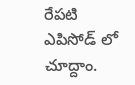రేపటి ఎపిసోడ్ లో చూద్దాం.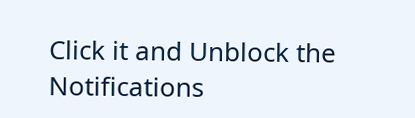Click it and Unblock the Notifications